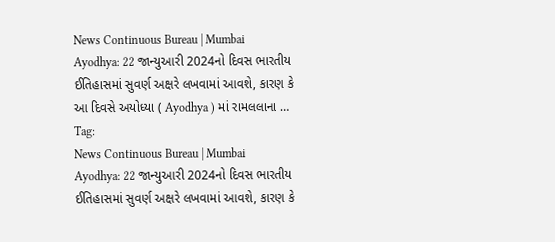News Continuous Bureau | Mumbai Ayodhya: 22 જાન્યુઆરી 2024નો દિવસ ભારતીય ઈતિહાસમાં સુવર્ણ અક્ષરે લખવામાં આવશે, કારણ કે આ દિવસે અયોધ્યા ( Ayodhya ) માં રામલલાના …
Tag:
News Continuous Bureau | Mumbai Ayodhya: 22 જાન્યુઆરી 2024નો દિવસ ભારતીય ઈતિહાસમાં સુવર્ણ અક્ષરે લખવામાં આવશે, કારણ કે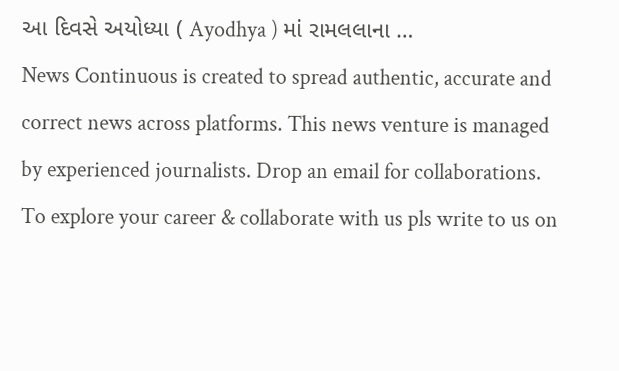આ દિવસે અયોધ્યા ( Ayodhya ) માં રામલલાના …
News Continuous is created to spread authentic, accurate and correct news across platforms. This news venture is managed by experienced journalists. Drop an email for collaborations.
To explore your career & collaborate with us pls write to us on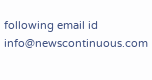following email id info@newscontinuous.com